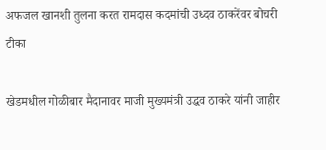अफजल खानशी तुलना करत रामदास कदमांची उध्दव ठाकरेंवर बोचरी टीका

खेडमधील गोळीबार मैदानावर माजी मुख्यमंत्री उद्धव ठाकरे यांनी जाहीर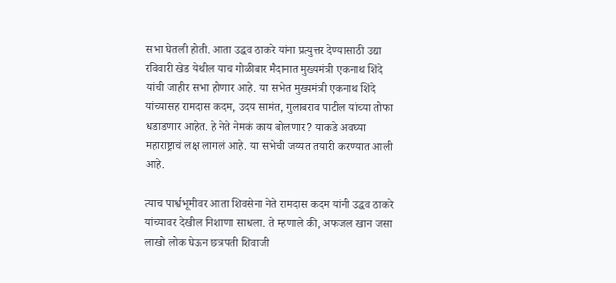सभा घेतली होती. आता उद्धव ठाकरे यांना प्रत्युत्तर देण्यासाठी उद्या रविवारी खेड येथील याच गोळीबार मैदानात मुख्यमंत्री एकनाथ शिंदे यांची जाहीर सभा होणार आहे. या सभेत मुख्यमंत्री एकनाथ शिंदे यांच्यासह रामदास कदम, उदय सामंत, गुलाबराव पाटील यांच्या तोफा धडाडणार आहेत. हे नेते नेमकं काय बोलणार? याकडे अवघ्या महाराष्ट्राचं लक्ष लागलं आहे. या सभेची जय्यत तयारी करण्यात आली आहे.

त्याच पार्श्वभूमीवर आता शिवसेना नेते रामदास कदम यांनी उद्धव ठाकरे यांच्यावर देखील निशाणा साधला. ते म्हणाले की, अफजल खान जसा लाखो लोक घेऊन छत्रपती शिवाजी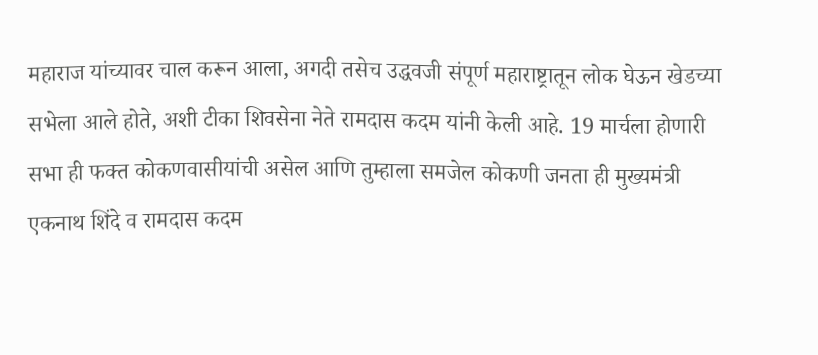महाराज यांच्यावर चाल करून आला, अगदी तसेच उद्धवजी संपूर्ण महाराष्ट्रातून लोक घेऊन खेडच्या सभेला आले होते, अशी टीका शिवसेना नेते रामदास कदम यांनी केली आहे. 19 मार्चला होणारी सभा ही फक्त कोकणवासीयांची असेल आणि तुम्हाला समजेल कोकणी जनता ही मुख्यमंत्री एकनाथ शिंदे व रामदास कदम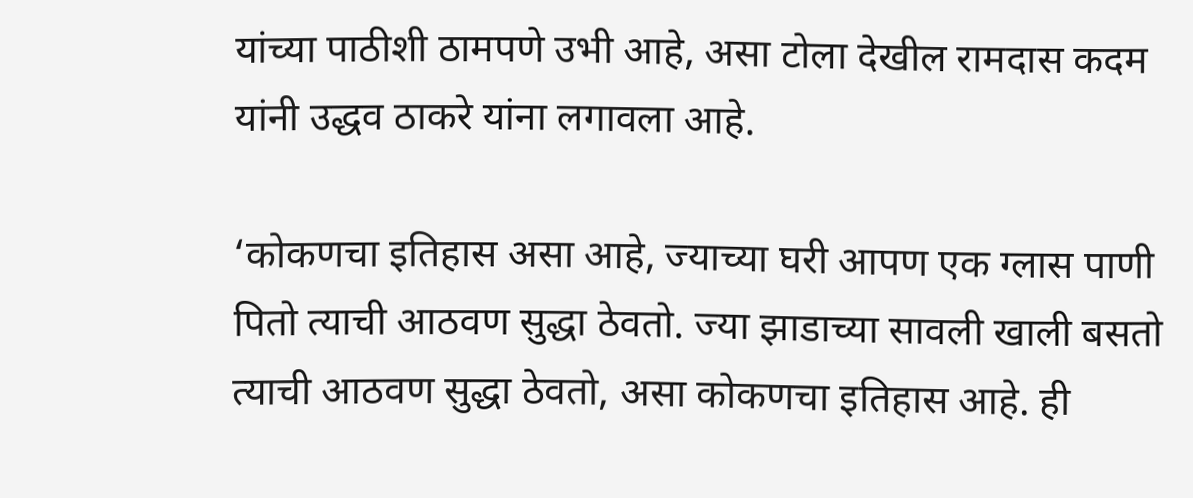यांच्या पाठीशी ठामपणे उभी आहे, असा टोला देखील रामदास कदम यांनी उद्धव ठाकरे यांना लगावला आहे.

‘कोकणचा इतिहास असा आहे, ज्याच्या घरी आपण एक ग्लास पाणी पितो त्याची आठवण सुद्धा ठेवतो. ज्या झाडाच्या सावली खाली बसतो त्याची आठवण सुद्धा ठेवतो, असा कोकणचा इतिहास आहे. ही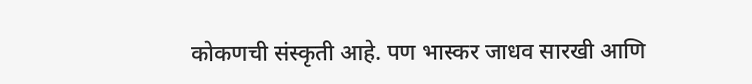कोकणची संस्कृती आहे. पण भास्कर जाधव सारखी आणि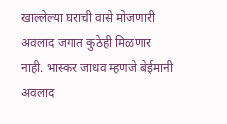खाल्लेल्या घराची वासे मोजणारी अवलाद जगात कुठेही मिळणार नाही. भास्कर जाधव म्हणजे बेईमानी अवलाद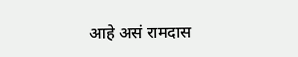आहे असं रामदास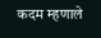कदम म्हणाले